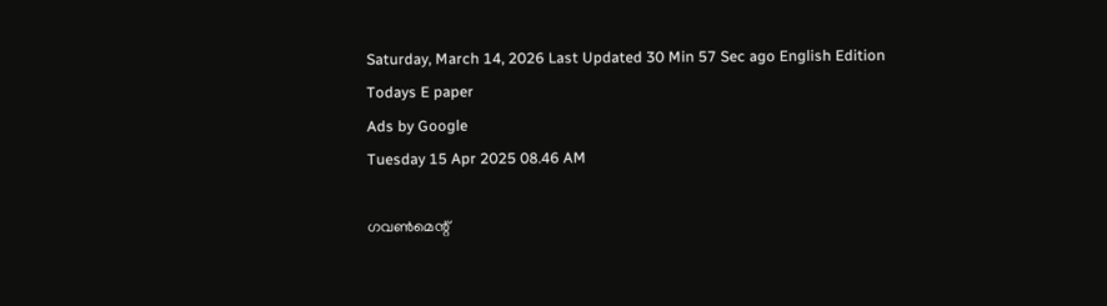Saturday, March 14, 2026 Last Updated 30 Min 57 Sec ago English Edition
Todays E paper
Ads by Google
Tuesday 15 Apr 2025 08.46 AM

ഗവണ്‍മെന്റ്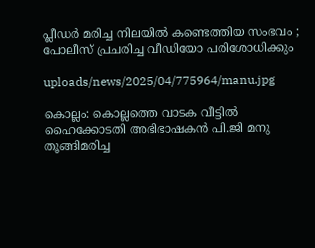പ്ലീഡര്‍ മരിച്ച നിലയില്‍ കണ്ടെത്തിയ സംഭവം ; പോലീസ് പ്രചരിച്ച വീഡിയോ പരിശോധിക്കും

uploads/news/2025/04/775964/manu.jpg

കൊല്ലം: കൊല്ലത്തെ വാടക വീട്ടില്‍ ഹൈക്കോടതി അഭിഭാഷകന്‍ പി.ജി മനു തൂങ്ങിമരിച്ച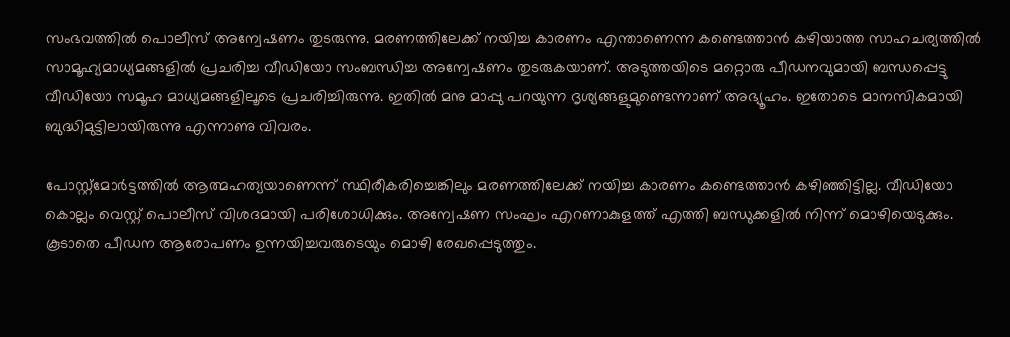സംഭവത്തില്‍ പൊലീസ് അന്വേഷണം തുടരുന്നു. മരണത്തിലേക്ക് നയിച്ച കാരണം എന്താണെന്ന കണ്ടെത്താന്‍ കഴിയാത്ത സാഹചര്യത്തില്‍ സാമൂഹ്യമാധ്യമങ്ങളില്‍ പ്രചരിച്ച വീഡിയോ സംബന്ധിച്ച അന്വേഷണം തുടരുകയാണ്. അടുത്തയിടെ മറ്റൊരു പീഡനവുമായി ബന്ധപ്പെട്ടു വീഡിയോ സമൂഹ മാധ്യമങ്ങളിലൂടെ പ്രചരിച്ചിരുന്നു. ഇതില്‍ മനു മാപ്പു പറയുന്ന ദൃശ്യങ്ങളുമുണ്ടെന്നാണ് അഭ്യൂഹം. ഇതോടെ മാനസികമായി ബുദ്ധിമുട്ടിലായിരുന്നു എന്നാണു വിവരം.

പോസ്റ്റ്‌മോര്‍ട്ടത്തില്‍ ആത്മഹത്യയാണെന്ന് സ്ഥിരീകരിച്ചെങ്കിലും മരണത്തിലേക്ക് നയിച്ച കാരണം കണ്ടെത്താന്‍ കഴിഞ്ഞിട്ടില്ല. വീഡിയോ കൊല്ലം വെസ്റ്റ് പൊലീസ് വിശദമായി പരിശോധിക്കും. അന്വേഷണ സംഘം എറണാകുളത്ത് എത്തി ബന്ധുക്കളില്‍ നിന്ന് മൊഴിയെടുക്കും. കൂടാതെ പീഡന ആരോപണം ഉന്നയിച്ചവരുടെയും മൊഴി രേഖപ്പെടുത്തും.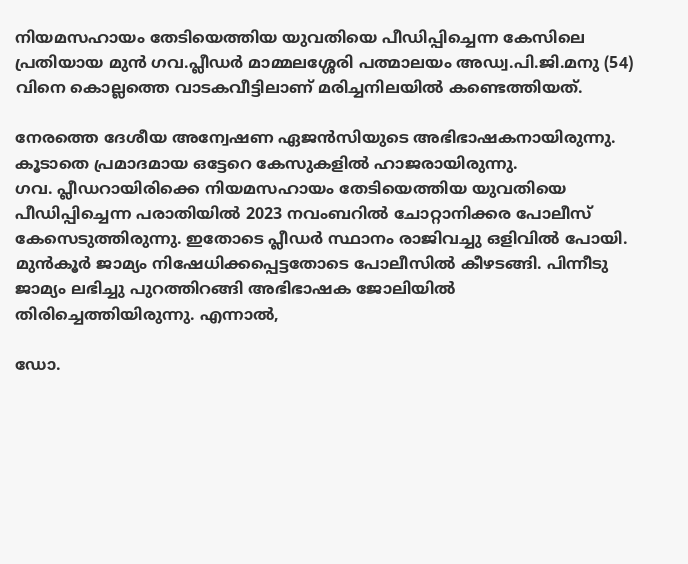നിയമസഹായം തേടിയെത്തിയ യുവതിയെ പീഡിപ്പിച്ചെന്ന കേസിലെ പ്രതിയായ മുന്‍ ഗവ.പ്ലീഡര്‍ മാമ്മലശ്ശേരി പത്മാലയം അഡ്വ.പി.ജി.മനു (54) വിനെ കൊല്ലത്തെ വാടകവീട്ടിലാണ് മരിച്ചനിലയില്‍ കണ്ടെത്തിയത്.

നേരത്തെ ദേശീയ അന്വേഷണ ഏജന്‍സിയുടെ അഭിഭാഷകനായിരുന്നു. കൂടാതെ പ്രമാദമായ ഒട്ടേറെ കേസുകളില്‍ ഹാജരായിരുന്നു.
ഗവ. പ്ലീഡറായിരിക്കെ നിയമസഹായം തേടിയെത്തിയ യുവതിയെ പീഡിപ്പിച്ചെന്ന പരാതിയില്‍ 2023 നവംബറില്‍ ചോറ്റാനിക്കര പോലീസ് കേസെടുത്തിരുന്നു. ഇതോടെ പ്ലീഡര്‍ സ്ഥാനം രാജിവച്ചു ഒളിവില്‍ പോയി. മുന്‍കൂര്‍ ജാമ്യം നിഷേധിക്കപ്പെട്ടതോടെ പോലീസില്‍ കീഴടങ്ങി. പിന്നീടു ജാമ്യം ലഭിച്ചു പുറത്തിറങ്ങി അഭിഭാഷക ജോലിയില്‍ തിരിച്ചെത്തിയിരുന്നു. എന്നാല്‍,

ഡോ.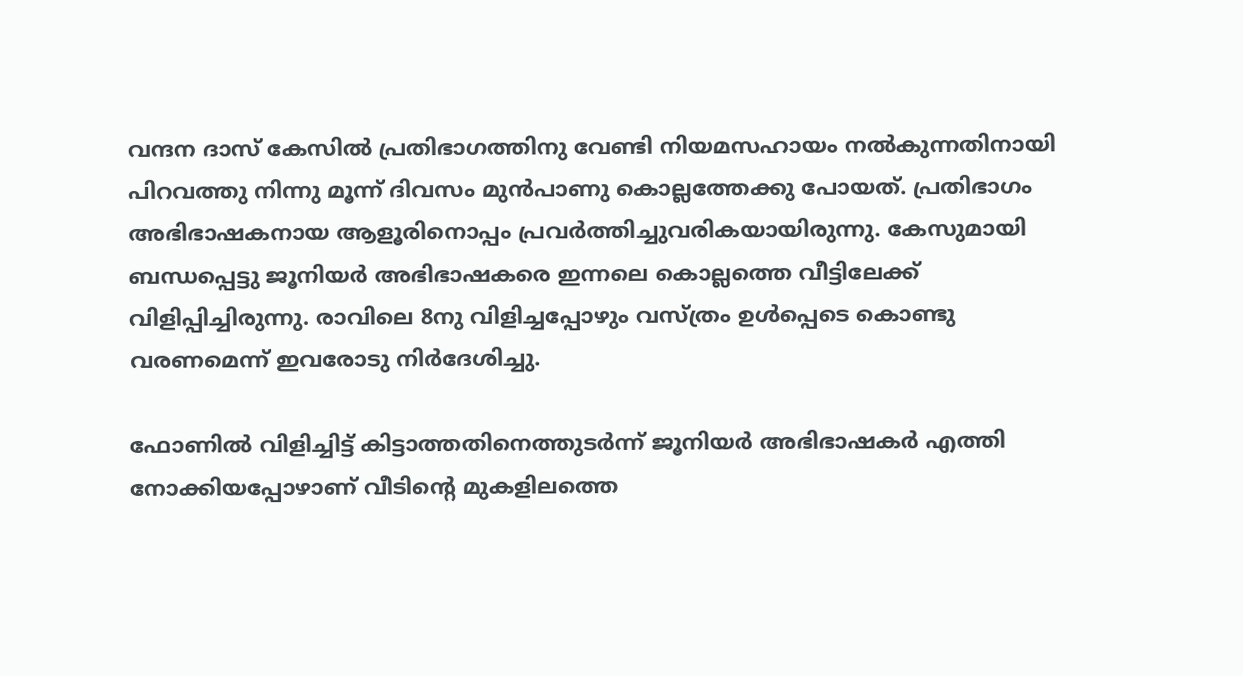വന്ദന ദാസ് കേസില്‍ പ്രതിഭാഗത്തിനു വേണ്ടി നിയമസഹായം നല്‍കുന്നതിനായി പിറവത്തു നിന്നു മൂന്ന് ദിവസം മുന്‍പാണു കൊല്ലത്തേക്കു പോയത്. പ്രതിഭാഗം അഭിഭാഷകനായ ആളൂരിനൊപ്പം പ്രവര്‍ത്തിച്ചുവരികയായിരുന്നു. കേസുമായി ബന്ധപ്പെട്ടു ജൂനിയര്‍ അഭിഭാഷകരെ ഇന്നലെ കൊല്ലത്തെ വീട്ടിലേക്ക് വിളിപ്പിച്ചിരുന്നു. രാവിലെ 8നു വിളിച്ചപ്പോഴും വസ്ത്രം ഉള്‍പ്പെടെ കൊണ്ടു വരണമെന്ന് ഇവരോടു നിര്‍ദേശിച്ചു.

ഫോണില്‍ വിളിച്ചിട്ട് കിട്ടാത്തതിനെത്തുടര്‍ന്ന് ജൂനിയര്‍ അഭിഭാഷകര്‍ എത്തി നോക്കിയപ്പോഴാണ് വീടിന്റെ മുകളിലത്തെ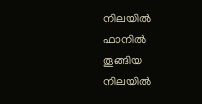നിലയില്‍ ഫാനില്‍ തൂങ്ങിയ നിലയില്‍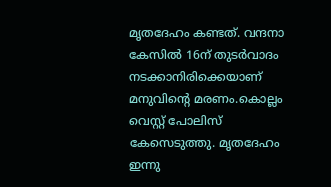മൃതദേഹം കണ്ടത്. വന്ദനാ കേസില്‍ 16ന് തുടര്‍വാദം നടക്കാനിരിക്കെയാണ് മനുവിന്റെ മരണം.കൊല്ലം വെസ്റ്റ് പോലിസ് കേസെടുത്തു. മൃതദേഹം ഇന്നു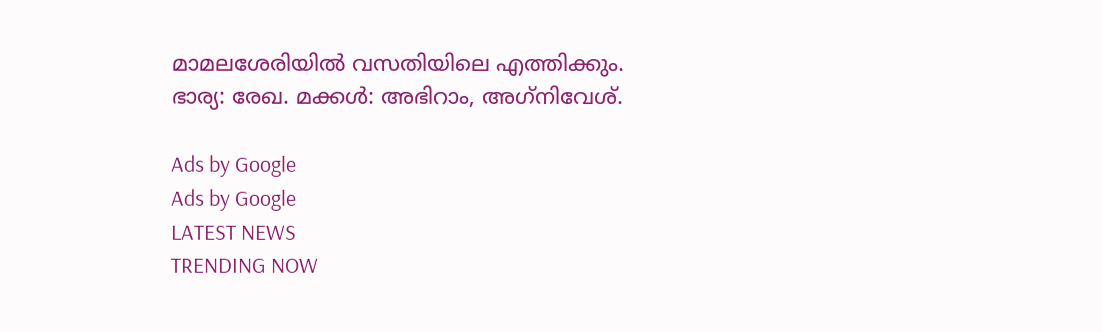മാമലശേരിയില്‍ വസതിയിലെ എത്തിക്കും. ഭാര്യ: രേഖ. മക്കള്‍: അഭിറാം, അഗ്‌നിവേശ്.

Ads by Google
Ads by Google
LATEST NEWS
TRENDING NOW